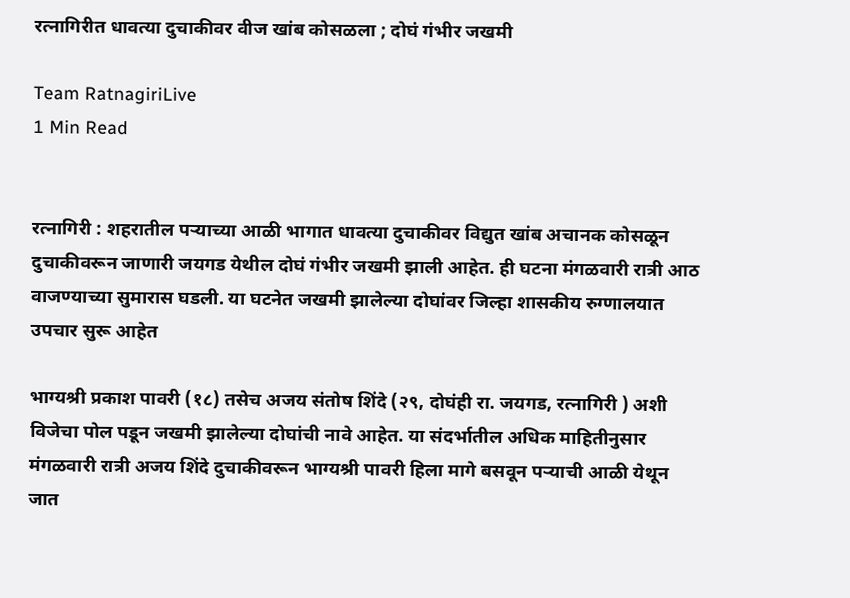रत्नागिरीत धावत्या दुचाकीवर वीज खांब कोसळला ; दोघं गंभीर जखमी

Team RatnagiriLive
1 Min Read


रत्नागिरी : शहरातील पऱ्याच्या आळी भागात धावत्या दुचाकीवर विद्युत खांब अचानक कोसळून दुचाकीवरून जाणारी जयगड येथील दोघं गंभीर जखमी झाली आहेत. ही घटना मंगळवारी रात्री आठ वाजण्याच्या सुमारास घडली. या घटनेत जखमी झालेल्या दोघांवर जिल्हा शासकीय रुग्णालयात उपचार सुरू आहेत

भाग्यश्री प्रकाश पावरी (१८) तसेच अजय संतोष शिंदे (२९, दोघंही रा. जयगड, रत्नागिरी ) अशी विजेचा पोल पडून जखमी झालेल्या दोघांची नावे आहेत. या संदर्भातील अधिक माहितीनुसार मंगळवारी रात्री अजय शिंदे दुचाकीवरून भाग्यश्री पावरी हिला मागे बसवून पऱ्याची आळी येथून जात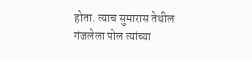होता. त्याच सुमारास तेथील गंजलेला पोल त्यांच्या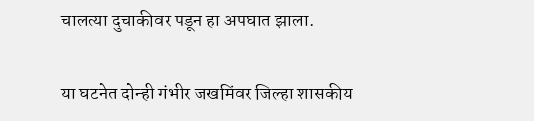चालत्या दुचाकीवर पडून हा अपघात झाला.

या घटनेत दोन्ही गंभीर जखमिंवर जिल्हा शासकीय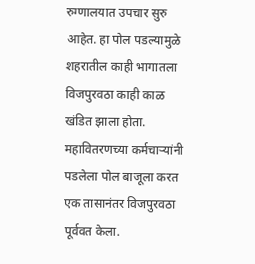रुग्णालयात उपचार सुरु आहेत. हा पोल पडल्यामुळे शहरातील काही भागातला विजपुरवठा काही काळ खंडित झाला होता. महावितरणच्या कर्मचाऱ्यांनी पडलेला पोल बाजूला करत एक तासानंतर विजपुरवठा पूर्ववत केला.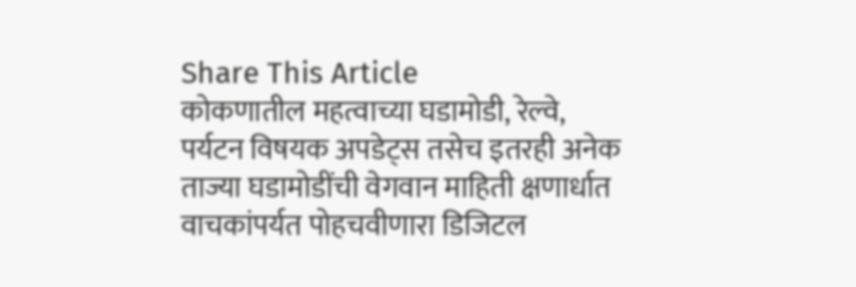Share This Article
कोकणातील महत्वाच्या घडामोडी, रेल्वे, पर्यटन विषयक अपडेट्स तसेच इतरही अनेक ताज्या घडामोडींची वेगवान माहिती क्षणार्धात वाचकांपर्यत पोहचवीणारा डिजिटल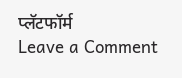प्लॅटफॉर्म
Leave a Comment